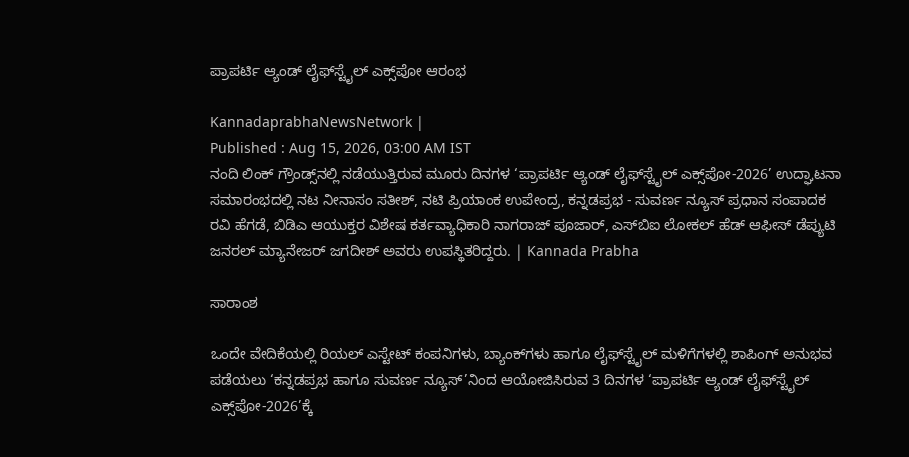ಪ್ರಾಪರ್ಟಿ ಆ್ಯಂಡ್ ಲೈಫ್‌ಸ್ಟೈಲ್ ಎಕ್ಸ್‌ಪೋ ಆರಂಭ

KannadaprabhaNewsNetwork |
Published : Aug 15, 2026, 03:00 AM IST
ನಂದಿ ಲಿಂಕ್ ಗ್ರೌಂಡ್ಸ್‌ನಲ್ಲಿ ನಡೆಯುತ್ತಿರುವ ಮೂರು ದಿನಗಳ ‘ಪ್ರಾಪರ್ಟಿ ಆ್ಯಂಡ್ ಲೈಫ್‌ಸ್ಟೈಲ್ ಎಕ್ಸ್‌ಪೋ-2026’ ಉದ್ಘಾಟನಾ ಸಮಾರಂಭದಲ್ಲಿ ನಟ ನೀನಾಸಂ ಸತೀಶ್, ನಟಿ ಪ್ರಿಯಾಂಕ ಉಪೇಂದ್ರ, ಕನ್ನಡಪ್ರಭ - ಸುವರ್ಣ ನ್ಯೂಸ್ ಪ್ರಧಾನ ಸಂಪಾದಕ ರವಿ ಹೆಗಡೆ, ಬಿಡಿಎ ಆಯುಕ್ತರ ವಿಶೇಷ ಕರ್ತವ್ಯಾಧಿಕಾರಿ ನಾಗರಾಜ್ ಪೂಜಾರ್, ಎಸ್‌ಬಿಐ ಲೋಕಲ್ ಹೆಡ್ ಆಫೀಸ್ ಡೆಪ್ಯುಟಿ ಜನರಲ್ ಮ್ಯಾನೇಜರ್ ಜಗದೀಶ್ ಅವರು ಉಪಸ್ಥಿತರಿದ್ದರು. | Kannada Prabha

ಸಾರಾಂಶ

ಒಂದೇ ವೇದಿಕೆಯಲ್ಲಿ ರಿಯಲ್ ಎಸ್ಟೇಟ್ ಕಂಪನಿಗಳು, ಬ್ಯಾಂಕ್‌ಗಳು ಹಾಗೂ ಲೈಫ್‌ಸ್ಟೈಲ್‌ ಮಳಿಗೆಗಳಲ್ಲಿ ಶಾಪಿಂಗ್ ಅನುಭವ ಪಡೆಯಲು ‘ಕನ್ನಡಪ್ರಭ ಹಾಗೂ ಸುವರ್ಣ ನ್ಯೂಸ್‌’ನಿಂದ ಆಯೋಜಿಸಿರುವ 3 ದಿನಗಳ ‘ಪ್ರಾಪರ್ಟಿ ಆ್ಯಂಡ್ ಲೈಫ್‌ಸ್ಟೈಲ್ ಎಕ್ಸ್‌ಪೋ-2026’ಕ್ಕೆ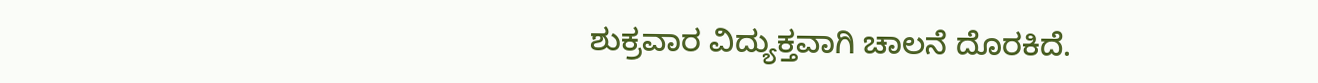ಶುಕ್ರವಾರ ವಿದ್ಯುಕ್ತವಾಗಿ ಚಾಲನೆ ದೊರಕಿದೆ.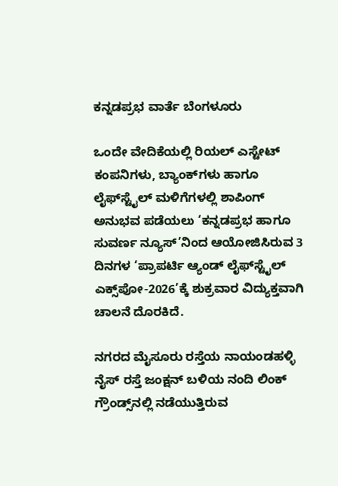ಕನ್ನಡಪ್ರಭ ವಾರ್ತೆ ಬೆಂಗಳೂರು

ಒಂದೇ ವೇದಿಕೆಯಲ್ಲಿ ರಿಯಲ್ ಎಸ್ಟೇಟ್ ಕಂಪನಿಗಳು, ಬ್ಯಾಂಕ್‌ಗಳು ಹಾಗೂ ಲೈಫ್‌ಸ್ಟೈಲ್‌ ಮಳಿಗೆಗಳಲ್ಲಿ ಶಾಪಿಂಗ್ ಅನುಭವ ಪಡೆಯಲು ‘ಕನ್ನಡಪ್ರಭ ಹಾಗೂ ಸುವರ್ಣ ನ್ಯೂಸ್‌’ನಿಂದ ಆಯೋಜಿಸಿರುವ 3 ದಿನಗಳ ‘ಪ್ರಾಪರ್ಟಿ ಆ್ಯಂಡ್ ಲೈಫ್‌ಸ್ಟೈಲ್ ಎಕ್ಸ್‌ಪೋ-2026’ಕ್ಕೆ ಶುಕ್ರವಾರ ವಿದ್ಯುಕ್ತವಾಗಿ ಚಾಲನೆ ದೊರಕಿದೆ.

ನಗರದ ಮೈಸೂರು ರಸ್ತೆಯ ನಾಯಂಡಹಳ್ಳಿ ನೈಸ್ ರಸ್ತೆ ಜಂಕ್ಷನ್ ಬ‍ಳಿಯ ನಂದಿ ಲಿಂಕ್ ಗ್ರೌಂಡ್ಸ್‌ನಲ್ಲಿ ನಡೆಯುತ್ತಿರುವ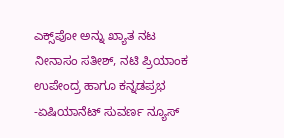ಎಕ್ಸ್‌ಪೋ ಅನ್ನು ಖ್ಯಾತ ನಟ ನೀನಾಸಂ ಸತೀಶ್, ನಟಿ ಪ್ರಿಯಾಂಕ ಉಪೇಂದ್ರ ಹಾಗೂ ಕನ್ನಡಪ್ರಭ -ಏಷಿಯಾನೆಟ್‌ ಸುವರ್ಣ ನ್ಯೂಸ್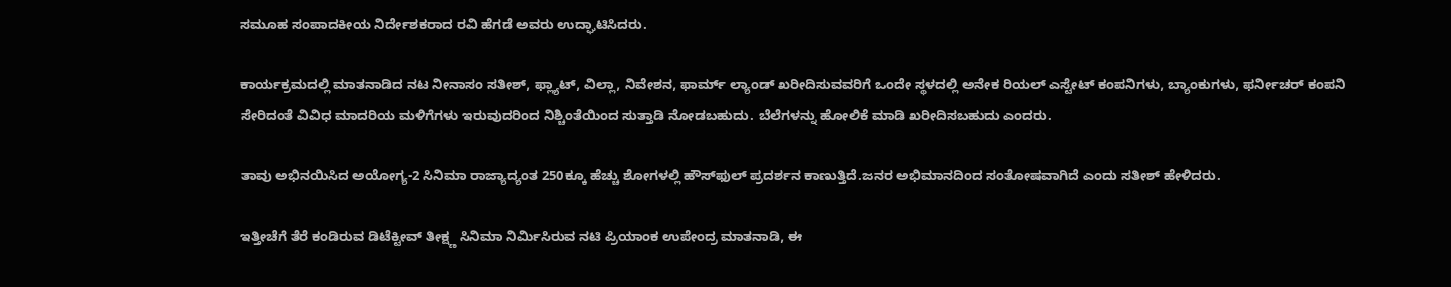ಸಮೂಹ ಸಂಪಾದಕೀಯ ನಿರ್ದೇಶಕರಾದ ರವಿ ಹೆಗಡೆ ಅವರು ಉದ್ಘಾಟಿಸಿದರು.

ಕಾರ್ಯಕ್ರಮದಲ್ಲಿ ಮಾತನಾಡಿದ ನಟ ನೀನಾಸಂ ಸತೀಶ್, ಫ್ಲ್ಯಾಟ್, ವಿಲ್ಲಾ, ನಿವೇಶನ, ಫಾರ್ಮ್ ಲ್ಯಾಂಡ್ ಖರೀದಿಸುವವರಿಗೆ ಒಂದೇ ಸ್ಥಳದಲ್ಲಿ ಅನೇಕ ರಿಯಲ್ ಎಸ್ಟೇಟ್ ಕಂಪನಿಗಳು, ಬ್ಯಾಂಕುಗಳು, ಫರ್ನೀಚರ್ ಕಂಪನಿ ಸೇರಿದಂತೆ ವಿವಿಧ ಮಾದರಿಯ ಮಳಿಗೆಗಳು ಇರುವುದರಿಂದ ನಿಶ್ಚಿಂತೆಯಿಂದ ಸುತ್ತಾಡಿ ನೋಡಬಹುದು. ಬೆಲೆಗಳನ್ನು ಹೋಲಿಕೆ ಮಾಡಿ ಖರೀದಿಸಬಹುದು ಎಂದರು.

ತಾವು ಅಭಿನಯಿಸಿದ ಅಯೋಗ್ಯ-2 ಸಿನಿಮಾ ರಾಜ್ಯಾದ್ಯಂತ 250ಕ್ಕೂ ಹೆಚ್ಚು ಶೋಗಳಲ್ಲಿ ಹೌಸ್‌ಫುಲ್ ಪ್ರದರ್ಶನ ಕಾಣುತ್ತಿದೆ.ಜನರ ಅಭಿಮಾನದಿಂದ ಸಂತೋಷವಾಗಿದೆ ಎಂದು ಸತೀಶ್ ಹೇಳಿದರು.

ಇತ್ತೀಚೆಗೆ ತೆರೆ ಕಂಡಿರುವ ಡಿಟೆಕ್ಟೀವ್ ತೀಕ್ಷ್ಣ ಸಿನಿಮಾ ನಿರ್ಮಿಸಿರುವ ನಟಿ ಪ್ರಿಯಾಂಕ ಉಪೇಂದ್ರ ಮಾತನಾಡಿ, ಈ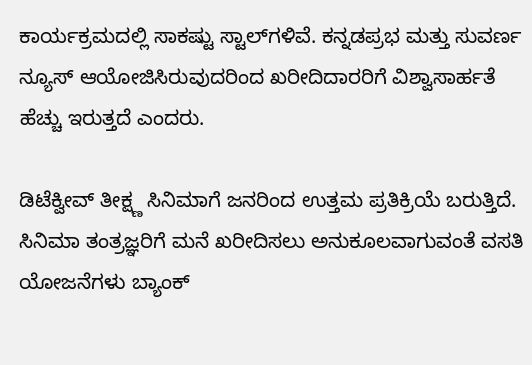ಕಾರ್ಯಕ್ರಮದಲ್ಲಿ ಸಾಕಷ್ಟು ಸ್ಟಾಲ್‌ಗಳಿವೆ. ಕನ್ನಡಪ್ರಭ ಮತ್ತು ಸುವರ್ಣ ನ್ಯೂಸ್ ಆಯೋಜಿಸಿರುವುದರಿಂದ ಖರೀದಿದಾರರಿಗೆ ವಿಶ್ವಾಸಾರ್ಹತೆ ಹೆಚ್ಚು ಇರುತ್ತದೆ ಎಂದರು.

ಡಿಟೆಕ್ವೀವ್ ತೀಕ್ಷ್ಣ ಸಿನಿಮಾಗೆ ಜನರಿಂದ ಉತ್ತಮ ಪ್ರತಿಕ್ರಿಯೆ ಬರುತ್ತಿದೆ. ಸಿನಿಮಾ ತಂತ್ರಜ್ಞರಿಗೆ ಮನೆ ಖರೀದಿಸಲು ಅನುಕೂಲವಾಗುವಂತೆ ವಸತಿ ಯೋಜನೆಗಳು ಬ್ಯಾಂಕ್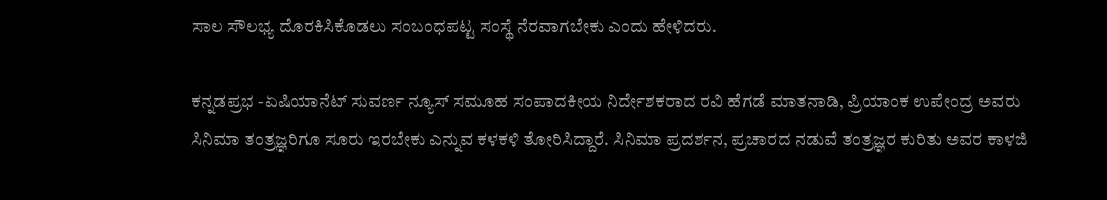ಸಾಲ ಸೌಲಭ್ಯ ದೊರಕಿಸಿಕೊಡಲು ಸಂಬಂಧಪಟ್ಟ ಸಂಸ್ಥೆ ನೆರವಾಗಬೇಕು ಎಂದು ಹೇಳಿದರು.

ಕನ್ನಡಪ್ರಭ -ಏಷಿಯಾನೆಟ್‌ ಸುವರ್ಣ ನ್ಯೂಸ್ ಸಮೂಹ ಸಂಪಾದಕೀಯ ನಿರ್ದೇಶಕರಾದ ರವಿ ಹೆಗಡೆ ಮಾತನಾಡಿ, ಪ್ರಿಯಾಂಕ ಉಪೇಂದ್ರ ಅವರು ಸಿನಿಮಾ ತಂತ್ರಜ್ಞರಿಗೂ ಸೂರು ಇರಬೇಕು ಎನ್ನುವ ಕಳಕಳಿ ತೋರಿಸಿದ್ದಾರೆ. ಸಿನಿಮಾ ಪ್ರದರ್ಶನ, ಪ್ರಚಾರದ ನಡುವೆ ತಂತ್ರಜ್ಞರ ಕುರಿತು ಅವರ ಕಾಳಜಿ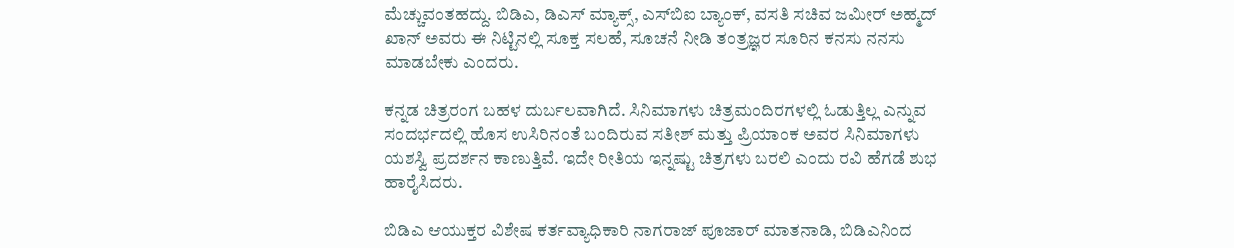ಮೆಚ್ಚುವಂತಹದ್ದು. ಬಿಡಿಎ, ಡಿಎಸ್ ಮ್ಯಾಕ್ಸ್, ಎಸ್‌ಬಿಐ ಬ್ಯಾಂಕ್, ವಸತಿ ಸಚಿವ ಜಮೀರ್ ಅಹ್ಮದ್ ಖಾನ್ ಅವರು ಈ ನಿಟ್ಟಿನಲ್ಲಿ ಸೂಕ್ತ ಸಲಹೆ, ಸೂಚನೆ ನೀಡಿ ತಂತ್ರಜ್ಞರ ಸೂರಿನ ಕನಸು ನನಸು ಮಾಡಬೇಕು ಎಂದರು.

ಕನ್ನಡ ಚಿತ್ರರಂಗ ಬಹಳ ದುರ್ಬಲವಾಗಿದೆ. ಸಿನಿಮಾಗಳು ಚಿತ್ರಮಂದಿರಗಳಲ್ಲಿ ಓಡುತ್ತಿಲ್ಲ ಎನ್ನುವ ಸಂದರ್ಭದಲ್ಲಿ ಹೊಸ ಉಸಿರಿನಂತೆ ಬಂದಿರುವ ಸತೀಶ್ ಮತ್ತು ಪ್ರಿಯಾಂಕ ಅವರ ಸಿನಿಮಾಗಳು ಯಶಸ್ವಿ ಪ್ರದರ್ಶನ ಕಾಣುತ್ತಿವೆ. ಇದೇ ರೀತಿಯ ಇನ್ನಷ್ಟು ಚಿತ್ರಗಳು ಬರಲಿ ಎಂದು ರವಿ ಹೆಗಡೆ ಶುಭ ಹಾರೈಸಿದರು.

ಬಿಡಿಎ ಆಯುಕ್ತರ ವಿಶೇಷ ಕರ್ತವ್ಯಾಧಿಕಾರಿ ನಾಗರಾಜ್ ಪೂಜಾರ್ ಮಾತನಾಡಿ, ಬಿಡಿಎನಿಂದ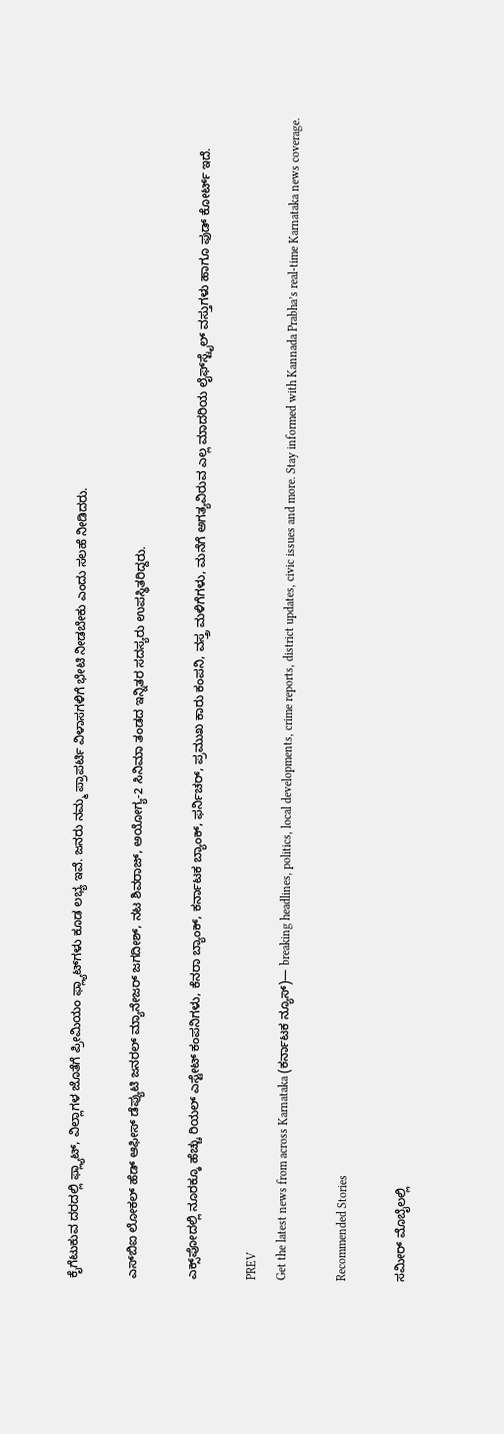ಕೈಗೆಟುಕುವ ದರದಲ್ಲಿ ಫ್ಲ್ಯಾಟ್, ವಿಲ್ಲಾಗಳ ಜೊತೆಗೆ ಪ್ರೀಮಿಯಂ ಫ್ಲ್ಯಾಟ್‌ಗಳು ಕೂಡ ಲಭ್ಯ ಇವೆ. ಜನರು ನಮ್ಮ ಪ್ರಾಪರ್ಟಿ ವಿಳಾಸಗಳಿಗೆ ಭೇಟಿ ನೀಡಬೇಕು ಎಂದು ಸಲಹೆ ನೀಡಿದರು.

ಎಸ್‌ಬಿಐ ಲೋಕಲ್ ಹೆಡ್ ಆಫೀಸ್ ಡೆಪ್ಯುಟಿ ಜನರಲ್ ಮ್ಯಾನೇಜರ್ ಜಗದೀಶ್, ನಟ ಶಿವರಾಜ್, ಅಯೋಗ್ಯ-2 ಸಿನಿಮಾ ತಂಡದ ಇನ್ನಿತರ ಸದಸ್ಯರು ಉಪಸ್ಥಿತರಿದ್ದರು.

ಎಕ್ಸ್‌ಪೋದಲ್ಲಿ ನೂರಕ್ಕೂ ಹೆಚ್ಚು ರಿಯಲ್ ಎಸ್ಟೇಟ್ ಕಂಪನಿಗಳು, ಕೆನರಾ ಬ್ಯಾಂಕ್, ಕರ್ನಾಟಕ ಬ್ಯಾಂಕ್, ಫರ್ನಿಚರ್, ಪ್ರಮುಖ ಕಾರು ಕಂಪನಿ, ವಸ್ತ್ರ ಮಳಿಗೆಗಳು, ಮನೆಗೆ ಅಗತ್ಯವಿರುವ ಎಲ್ಲ ಮಾದರಿಯ ಲೈಫ್‌ಸ್ಟೈಲ್ ವಸ್ತುಗಳು ಹಾಗೂ ಫುಡ್ ಕೋರ್ಟ್ ಇದೆ.

PREV
Get the latest news from across Karnataka (ಕರ್ನಾಟಕ ನ್ಯೂಸ್)— breaking headlines, politics, local developments, crime reports, district updates, civic issues and more. Stay informed with Kannada Prabha’s real‑time Karnataka news coverage.

Recommended Stories

ಸಮೀರ್ ಮೊಬೈಲಲ್ಲಿ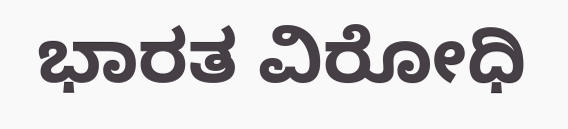ಭಾರತ ವಿರೋಧಿ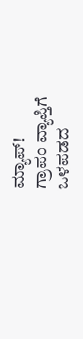ಮ್ಯಾಪ್‌!
ಗ್ರಾಪಂ ವ್ಯಾಪ್ತಿಗೆ ಒಳಪಡದ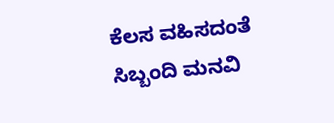ಕೆಲಸ ವಹಿಸದಂತೆ ಸಿಬ್ಬಂದಿ ಮನವಿ